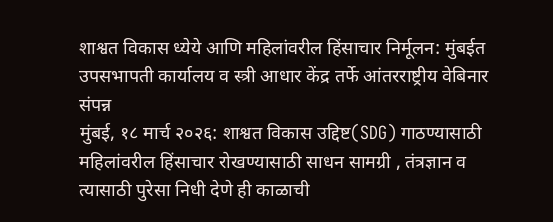शाश्वत विकास ध्येये आणि महिलांवरील हिंसाचार निर्मूलन: मुंबईत उपसभापती कार्यालय व स्त्री आधार केंद्र तर्फे आंतरराष्ट्रीय वेबिनार संपन्न
मुंबई, १८ मार्च २०२६: शाश्वत विकास उद्दिष्ट(SDG) गाठण्यासाठी महिलांवरील हिंसाचार रोखण्यासाठी साधन सामग्री , तंत्रज्ञान व त्यासाठी पुरेसा निधी देणे ही काळाची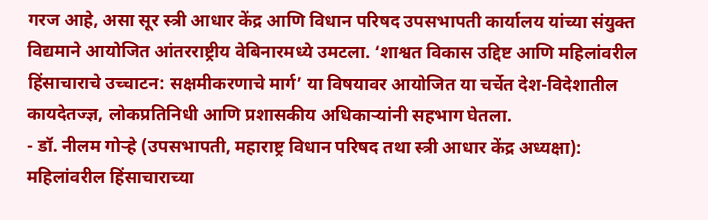गरज आहे, असा सूर स्त्री आधार केंद्र आणि विधान परिषद उपसभापती कार्यालय यांच्या संयुक्त विद्यमाने आयोजित आंतरराष्ट्रीय वेबिनारमध्ये उमटला. ‘शाश्वत विकास उद्दिष्ट आणि महिलांवरील हिंसाचाराचे उच्चाटन: सक्षमीकरणाचे मार्ग’ या विषयावर आयोजित या चर्चेत देश-विदेशातील कायदेतज्ज्ञ, लोकप्रतिनिधी आणि प्रशासकीय अधिकाऱ्यांनी सहभाग घेतला.
- डॉ. नीलम गोऱ्हे (उपसभापती, महाराष्ट्र विधान परिषद तथा स्त्री आधार केंद्र अध्यक्षा): महिलांवरील हिंसाचाराच्या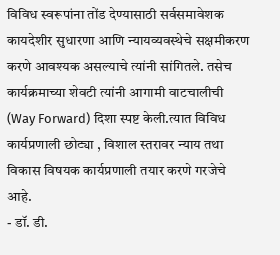विविध स्वरूपांना तोंड देण्यासाठी सर्वसमावेशक कायदेशीर सुधारणा आणि न्यायव्यवस्थेचे सक्षमीकरण करणे आवश्यक असल्याचे त्यांनी सांगितले. तसेच कार्यक्रमाच्या शेवटी त्यांनी आगामी वाटचालीची (Way Forward) दिशा स्पष्ट केली.त्यात विविध कार्यप्रणाली छोट्या , विशाल स्तरावर न्याय तथा विकास विषयक कार्यप्रणाली तयार करणे गरजेचे आहे.
- डॉ. डी.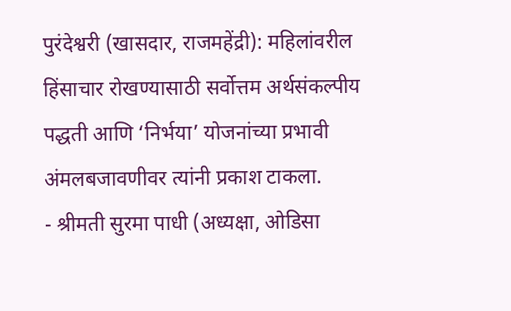पुरंदेश्वरी (खासदार, राजमहेंद्री): महिलांवरील हिंसाचार रोखण्यासाठी सर्वोत्तम अर्थसंकल्पीय पद्धती आणि ‘निर्भया’ योजनांच्या प्रभावी अंमलबजावणीवर त्यांनी प्रकाश टाकला.
- श्रीमती सुरमा पाधी (अध्यक्षा, ओडिसा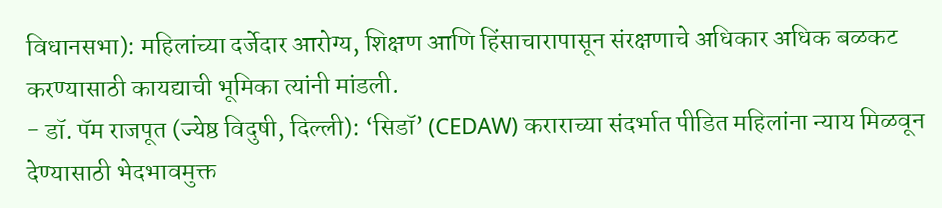विधानसभा): महिलांच्या दर्जेदार आरोग्य, शिक्षण आणि हिंसाचारापासून संरक्षणाचे अधिकार अधिक बळकट करण्यासाठी कायद्याची भूमिका त्यांनी मांडली.
- डॉ. पॅम राजपूत (ज्येष्ठ विदुषी, दिल्ली): ‘सिडॉ’ (CEDAW) कराराच्या संदर्भात पीडित महिलांना न्याय मिळवून देण्यासाठी भेदभावमुक्त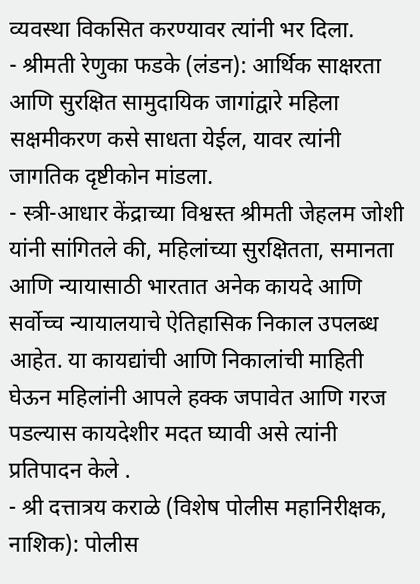व्यवस्था विकसित करण्यावर त्यांनी भर दिला.
- श्रीमती रेणुका फडके (लंडन): आर्थिक साक्षरता आणि सुरक्षित सामुदायिक जागांद्वारे महिला सक्षमीकरण कसे साधता येईल, यावर त्यांनी जागतिक दृष्टीकोन मांडला.
- स्त्री-आधार केंद्राच्या विश्वस्त श्रीमती जेहलम जोशी यांनी सांगितले की, महिलांच्या सुरक्षितता, समानता आणि न्यायासाठी भारतात अनेक कायदे आणि सर्वोच्च न्यायालयाचे ऐतिहासिक निकाल उपलब्ध आहेत. या कायद्यांची आणि निकालांची माहिती घेऊन महिलांनी आपले हक्क जपावेत आणि गरज पडल्यास कायदेशीर मदत घ्यावी असे त्यांनी प्रतिपादन केले .
- श्री दत्तात्रय कराळे (विशेष पोलीस महानिरीक्षक, नाशिक): पोलीस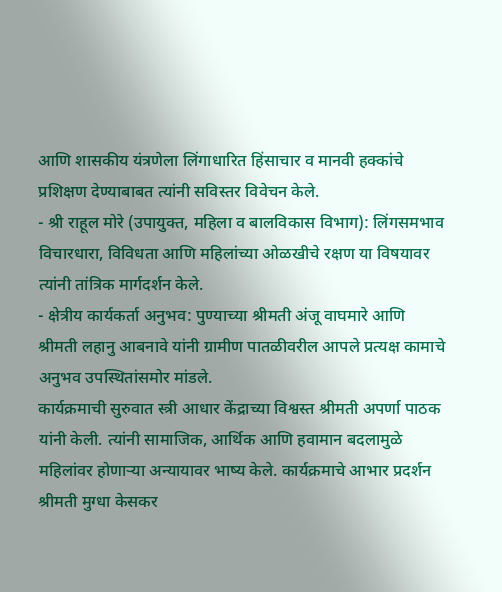आणि शासकीय यंत्रणेला लिंगाधारित हिंसाचार व मानवी हक्कांचे प्रशिक्षण देण्याबाबत त्यांनी सविस्तर विवेचन केले.
- श्री राहूल मोरे (उपायुक्त, महिला व बालविकास विभाग): लिंगसमभाव विचारधारा, विविधता आणि महिलांच्या ओळखीचे रक्षण या विषयावर त्यांनी तांत्रिक मार्गदर्शन केले.
- क्षेत्रीय कार्यकर्ता अनुभव: पुण्याच्या श्रीमती अंजू वाघमारे आणि श्रीमती लहानु आबनावे यांनी ग्रामीण पातळीवरील आपले प्रत्यक्ष कामाचे अनुभव उपस्थितांसमोर मांडले.
कार्यक्रमाची सुरुवात स्त्री आधार केंद्राच्या विश्वस्त श्रीमती अपर्णा पाठक यांनी केली. त्यांनी सामाजिक, आर्थिक आणि हवामान बदलामुळे महिलांवर होणाऱ्या अन्यायावर भाष्य केले. कार्यक्रमाचे आभार प्रदर्शन श्रीमती मुग्धा केसकर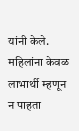यांनी केले.
महिलांना केवळ लाभार्थी म्हणून न पाहता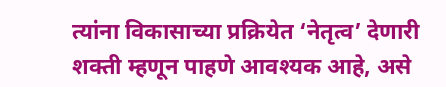त्यांना विकासाच्या प्रक्रियेत ‘नेतृत्व’ देणारी शक्ती म्हणून पाहणे आवश्यक आहे, असे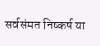सर्वसंमत निष्कर्ष या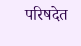परिषदेत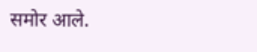समोर आले.